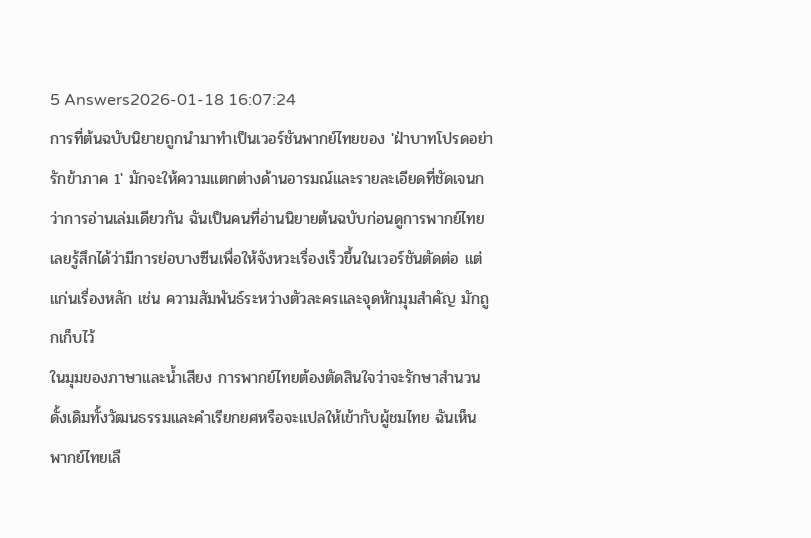5 Answers2026-01-18 16:07:24
การที่ต้นฉบับนิยายถูกนำมาทำเป็นเวอร์ชันพากย์ไทยของ 'ฝ่าบาทโปรดอย่ารักข้าภาค 1' มักจะให้ความแตกต่างด้านอารมณ์และรายละเอียดที่ชัดเจนกว่าการอ่านเล่มเดียวกัน ฉันเป็นคนที่อ่านนิยายต้นฉบับก่อนดูการพากย์ไทย เลยรู้สึกได้ว่ามีการย่อบางซีนเพื่อให้จังหวะเรื่องเร็วขึ้นในเวอร์ชันตัดต่อ แต่แก่นเรื่องหลัก เช่น ความสัมพันธ์ระหว่างตัวละครและจุดหักมุมสำคัญ มักถูกเก็บไว้
ในมุมของภาษาและน้ำเสียง การพากย์ไทยต้องตัดสินใจว่าจะรักษาสำนวนดั้งเดิมทั้งวัฒนธรรมและคำเรียกยศหรือจะแปลให้เข้ากับผู้ชมไทย ฉันเห็นพากย์ไทยเลื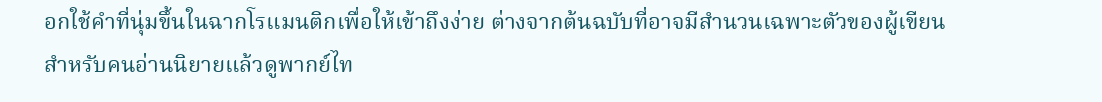อกใช้คำที่นุ่มขึ้นในฉากโรแมนติกเพื่อให้เข้าถึงง่าย ต่างจากต้นฉบับที่อาจมีสำนวนเฉพาะตัวของผู้เขียน
สำหรับคนอ่านนิยายแล้วดูพากย์ไท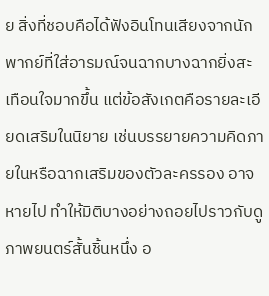ย สิ่งที่ชอบคือได้ฟังอินโทนเสียงจากนักพากย์ที่ใส่อารมณ์จนฉากบางฉากยิ่งสะเทือนใจมากขึ้น แต่ข้อสังเกตคือรายละเอียดเสริมในนิยาย เช่นบรรยายความคิดภายในหรือฉากเสริมของตัวละครรอง อาจหายไป ทำให้มิติบางอย่างถอยไปราวกับดูภาพยนตร์สั้นชิ้นหนึ่ง อ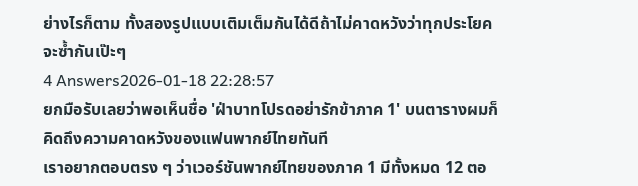ย่างไรก็ตาม ทั้งสองรูปแบบเติมเต็มกันได้ดีถ้าไม่คาดหวังว่าทุกประโยคจะซ้ำกันเป๊ะๆ
4 Answers2026-01-18 22:28:57
ยกมือรับเลยว่าพอเห็นชื่อ 'ฝ่าบาทโปรดอย่ารักข้าภาค 1' บนตารางผมก็คิดถึงความคาดหวังของแฟนพากย์ไทยทันที
เราอยากตอบตรง ๆ ว่าเวอร์ชันพากย์ไทยของภาค 1 มีทั้งหมด 12 ตอ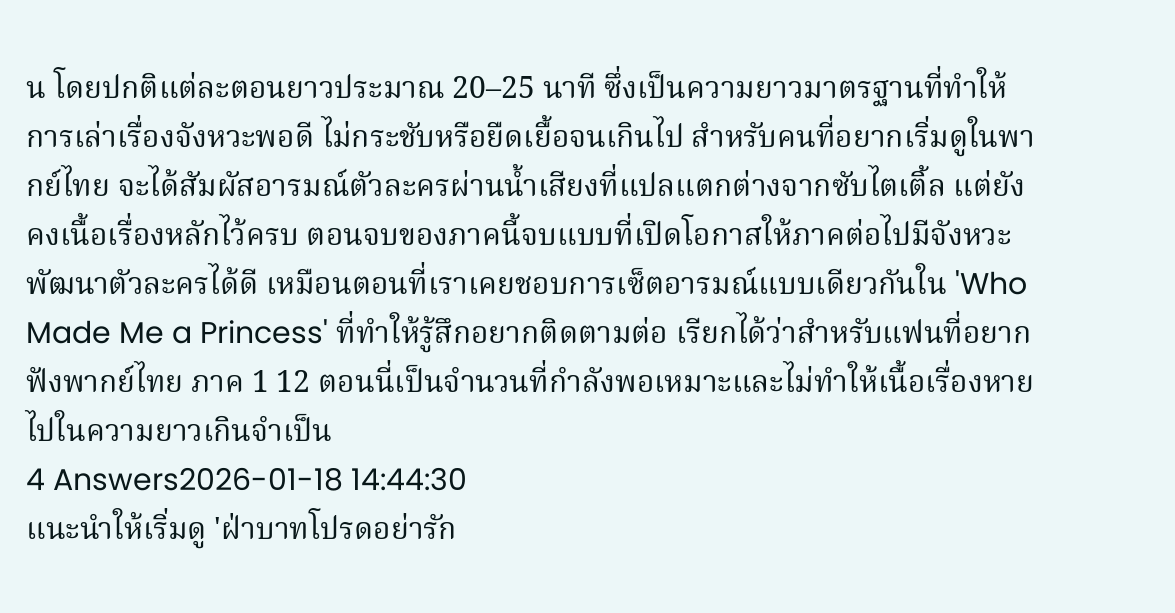น โดยปกติแต่ละตอนยาวประมาณ 20–25 นาที ซึ่งเป็นความยาวมาตรฐานที่ทำให้การเล่าเรื่องจังหวะพอดี ไม่กระชับหรือยืดเยื้อจนเกินไป สำหรับคนที่อยากเริ่มดูในพากย์ไทย จะได้สัมผัสอารมณ์ตัวละครผ่านน้ำเสียงที่แปลแตกต่างจากซับไตเติ้ล แต่ยังคงเนื้อเรื่องหลักไว้ครบ ตอนจบของภาคนี้จบแบบที่เปิดโอกาสให้ภาคต่อไปมีจังหวะพัฒนาตัวละครได้ดี เหมือนตอนที่เราเคยชอบการเซ็ตอารมณ์แบบเดียวกันใน 'Who Made Me a Princess' ที่ทำให้รู้สึกอยากติดตามต่อ เรียกได้ว่าสำหรับแฟนที่อยากฟังพากย์ไทย ภาค 1 12 ตอนนี่เป็นจำนวนที่กำลังพอเหมาะและไม่ทำให้เนื้อเรื่องหายไปในความยาวเกินจำเป็น
4 Answers2026-01-18 14:44:30
แนะนำให้เริ่มดู 'ฝ่าบาทโปรดอย่ารัก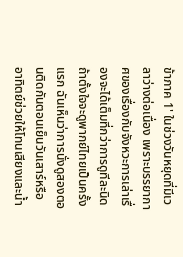ข้าภาค 1' ในช่วงวันหยุดที่มีเวลาว่างต่อเนื่อง เพราะบรรยากาศของเรื่องกับจังหวะการเล่าเรื่องจะได้เต็มที่กว่าการดูทีละนิด
ถ้าตั้งใจจะดูพากย์ไทยเป็นครั้งแรก ฉันเห็นว่าการนั่งดูสองตอนติดกันตอนเย็นวันเสาร์หรืออาทิตย์ช่วยให้โทนเสียงและน้ำ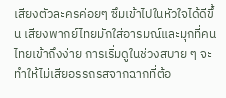เสียงตัวละครค่อยๆ ซึมเข้าไปในหัวใจได้ดีขึ้น เสียงพากย์ไทยมักใส่อารมณ์และมุกที่คนไทยเข้าถึงง่าย การเริ่มดูในช่วงสบาย ๆ จะทำให้ไม่เสียอรรถรสจากฉากที่ต้อ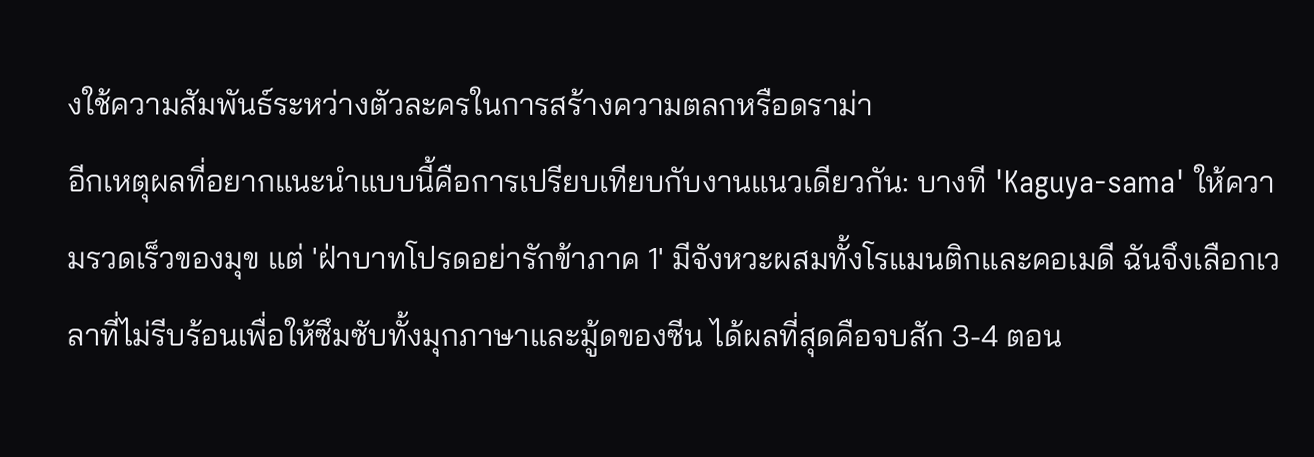งใช้ความสัมพันธ์ระหว่างตัวละครในการสร้างความตลกหรือดราม่า
อีกเหตุผลที่อยากแนะนำแบบนี้คือการเปรียบเทียบกับงานแนวเดียวกัน: บางที 'Kaguya-sama' ให้ความรวดเร็วของมุข แต่ 'ฝ่าบาทโปรดอย่ารักข้าภาค 1' มีจังหวะผสมทั้งโรแมนติกและคอเมดี ฉันจึงเลือกเวลาที่ไม่รีบร้อนเพื่อให้ซึมซับทั้งมุกภาษาและมู้ดของซีน ได้ผลที่สุดคือจบสัก 3-4 ตอน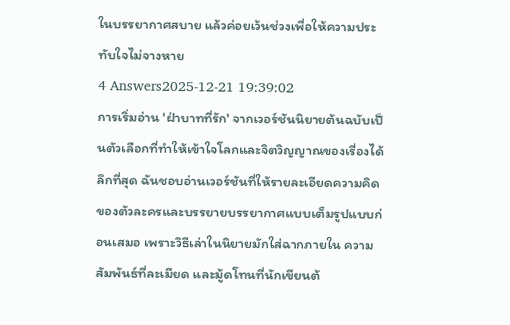ในบรรยากาศสบาย แล้วค่อยเว้นช่วงเพื่อให้ความประทับใจไม่จางหาย
4 Answers2025-12-21 19:39:02
การเริ่มอ่าน 'ฝ่าบาทที่รัก' จากเวอร์ชันนิยายต้นฉบับเป็นตัวเลือกที่ทำให้เข้าใจโลกและจิตวิญญาณของเรื่องได้ลึกที่สุด ฉันชอบอ่านเวอร์ชันที่ให้รายละเอียดความคิดของตัวละครและบรรยายบรรยากาศแบบเต็มรูปแบบก่อนเสมอ เพราะวิธีเล่าในนิยายมักใส่ฉากภายใน ความสัมพันธ์ที่ละเมียด และมู้ดโทนที่นักเขียนต้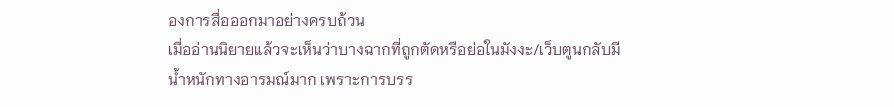องการสื่อออกมาอย่างครบถ้วน
เมื่ออ่านนิยายแล้วจะเห็นว่าบางฉากที่ถูกตัดหรือย่อในมังงะ/เว็บตูนกลับมีน้ำหนักทางอารมณ์มาก เพราะการบรร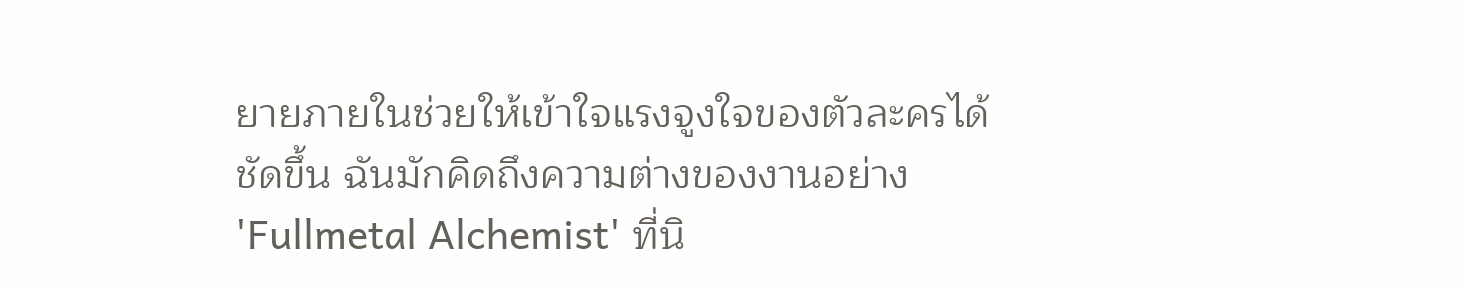ยายภายในช่วยให้เข้าใจแรงจูงใจของตัวละครได้ชัดขึ้น ฉันมักคิดถึงความต่างของงานอย่าง 'Fullmetal Alchemist' ที่นิ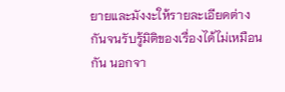ยายและมังงะให้รายละเอียดต่างกันจนรับรู้มิติของเรื่องได้ไม่เหมือนกัน นอกจา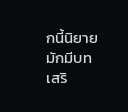กนี้นิยายมักมีบทเสริ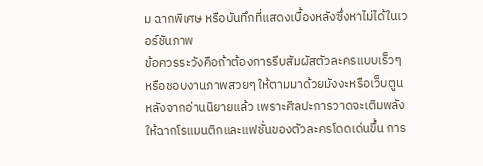ม ฉากพิเศษ หรือบันทึกที่แสดงเบื้องหลังซึ่งหาไม่ได้ในเวอร์ชันภาพ
ข้อควรระวังคือถ้าต้องการรีบสัมผัสตัวละครแบบเร็วๆ หรือชอบงานภาพสวยๆ ให้ตามมาด้วยมังงะหรือเว็บตูนหลังจากอ่านนิยายแล้ว เพราะศิลปะการวาดจะเติมพลังให้ฉากโรแมนติกและแฟชั่นของตัวละครโดดเด่นขึ้น การ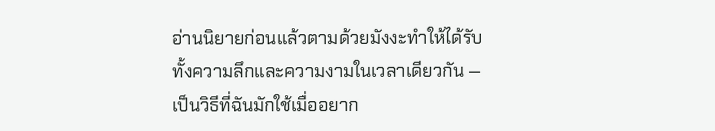อ่านนิยายก่อนแล้วตามด้วยมังงะทำให้ได้รับทั้งความลึกและความงามในเวลาเดียวกัน — เป็นวิธีที่ฉันมักใช้เมื่ออยาก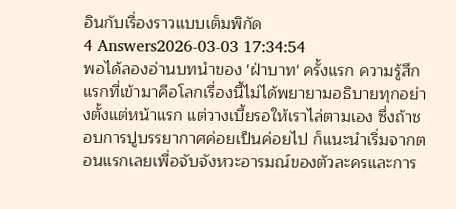อินกับเรื่องราวแบบเต็มพิกัด
4 Answers2026-03-03 17:34:54
พอได้ลองอ่านบทนำของ 'ฝ่าบาท' ครั้งแรก ความรู้สึกแรกที่เข้ามาคือโลกเรื่องนี้ไม่ได้พยายามอธิบายทุกอย่างตั้งแต่หน้าแรก แต่วางเบี้ยรอให้เราไล่ตามเอง ซึ่งถ้าชอบการปูบรรยากาศค่อยเป็นค่อยไป ก็แนะนำเริ่มจากตอนแรกเลยเพื่อจับจังหวะอารมณ์ของตัวละครและการ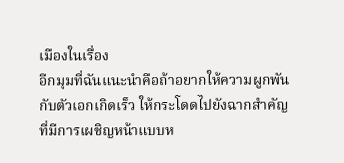เมืองในเรื่อง
อีกมุมที่ฉันแนะนำคือถ้าอยากให้ความผูกพันกับตัวเอกเกิดเร็ว ให้กระโดดไปยังฉากสำคัญที่มีการเผชิญหน้าแบบห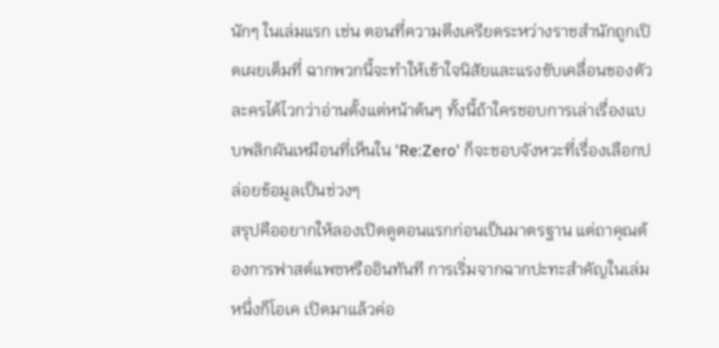นักๆ ในเล่มแรก เช่น ตอนที่ความตึงเครียดระหว่างราชสำนักถูกเปิดเผยเต็มที่ ฉากพวกนี้จะทำให้เข้าใจนิสัยและแรงขับเคลื่อนของตัวละครได้ไวกว่าอ่านตั้งแต่หน้าต้นๆ ทั้งนี้ถ้าใครชอบการเล่าเรื่องแบบพลิกผันเหมือนที่เห็นใน 'Re:Zero' ก็จะชอบจังหวะที่เรื่องเลือกปล่อยข้อมูลเป็นช่วงๆ
สรุปคืออยากให้ลองเปิดดูตอนแรกก่อนเป็นมาตรฐาน แต่ถาคุณต้องการฟาสต์แพซหรืออินทันที การเริ่มจากฉากปะทะสำคัญในเล่มหนึ่งก็โอเค เปิดมาแล้วค่อ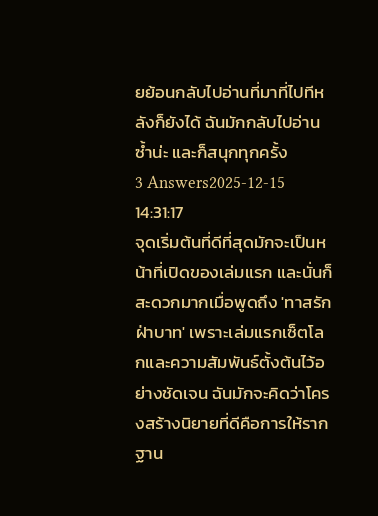ยย้อนกลับไปอ่านที่มาที่ไปทีหลังก็ยังได้ ฉันมักกลับไปอ่านซ้ำน่ะ และก็สนุกทุกครั้ง
3 Answers2025-12-15 14:31:17
จุดเริ่มต้นที่ดีที่สุดมักจะเป็นหน้าที่เปิดของเล่มแรก และนั่นก็สะดวกมากเมื่อพูดถึง 'ทาสรักฝ่าบาท' เพราะเล่มแรกเซ็ตโลกและความสัมพันธ์ตั้งต้นไว้อย่างชัดเจน ฉันมักจะคิดว่าโครงสร้างนิยายที่ดีคือการให้รากฐาน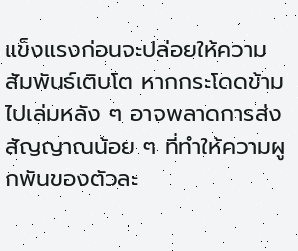แข็งแรงก่อนจะปล่อยให้ความสัมพันธ์เติบโต หากกระโดดข้ามไปเล่มหลัง ๆ อาจพลาดการส่งสัญญาณน้อย ๆ ที่ทำให้ความผูกพันของตัวละ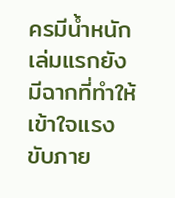ครมีน้ำหนัก
เล่มแรกยังมีฉากที่ทำให้เข้าใจแรงขับภาย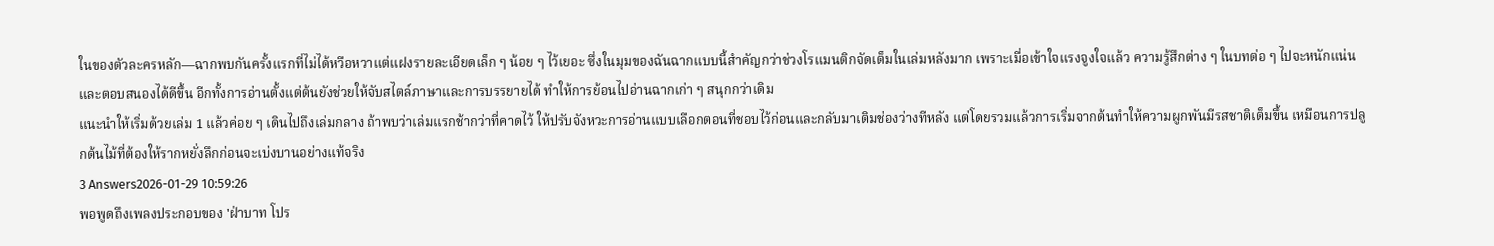ในของตัวละครหลัก—ฉากพบกันครั้งแรกที่ไม่ได้หวือหวาแต่แฝงรายละเอียดเล็ก ๆ น้อย ๆ ไว้เยอะ ซึ่งในมุมของฉันฉากแบบนี้สำคัญกว่าช่วงโรแมนติกจัดเต็มในเล่มหลังมาก เพราะเมื่อเข้าใจแรงจูงใจแล้ว ความรู้สึกต่าง ๆ ในบทต่อ ๆ ไปจะหนักแน่นและตอบสนองได้ดีขึ้น อีกทั้งการอ่านตั้งแต่ต้นยังช่วยให้จับสไตล์ภาษาและการบรรยายได้ ทำให้การย้อนไปอ่านฉากเก่า ๆ สนุกกว่าเดิม
แนะนำให้เริ่มด้วยเล่ม 1 แล้วค่อย ๆ เดินไปถึงเล่มกลาง ถ้าพบว่าเล่มแรกช้ากว่าที่คาดไว้ ให้ปรับจังหวะการอ่านแบบเลือกตอนที่ชอบไว้ก่อนและกลับมาเติมช่องว่างทีหลัง แต่โดยรวมแล้วการเริ่มจากต้นทำให้ความผูกพันมีรสชาติเต็มขึ้น เหมือนการปลูกต้นไม้ที่ต้องให้รากหยั่งลึกก่อนจะเบ่งบานอย่างแท้จริง
3 Answers2026-01-29 10:59:26
พอพูดถึงเพลงประกอบของ 'ฝ่าบาท โปร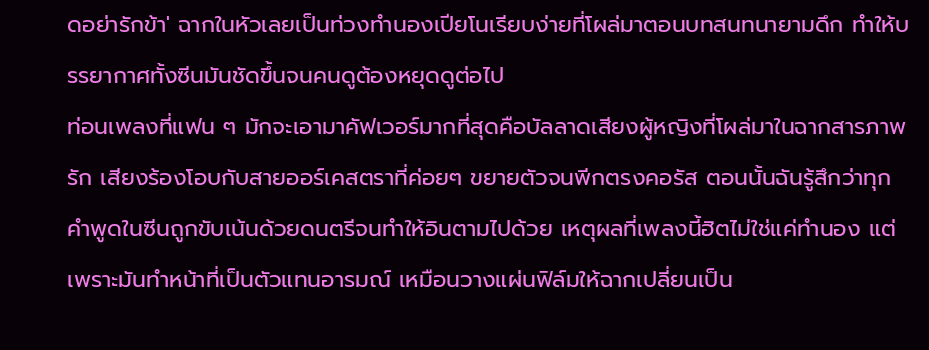ดอย่ารักข้า' ฉากในหัวเลยเป็นท่วงทำนองเปียโนเรียบง่ายที่โผล่มาตอนบทสนทนายามดึก ทำให้บรรยากาศทั้งซีนมันชัดขึ้นจนคนดูต้องหยุดดูต่อไป
ท่อนเพลงที่แฟน ๆ มักจะเอามาคัฟเวอร์มากที่สุดคือบัลลาดเสียงผู้หญิงที่โผล่มาในฉากสารภาพรัก เสียงร้องโอบกับสายออร์เคสตราที่ค่อยๆ ขยายตัวจนพีกตรงคอรัส ตอนนั้นฉันรู้สึกว่าทุกคำพูดในซีนถูกขับเน้นด้วยดนตรีจนทำให้อินตามไปด้วย เหตุผลที่เพลงนี้ฮิตไม่ใช่แค่ทำนอง แต่เพราะมันทำหน้าที่เป็นตัวแทนอารมณ์ เหมือนวางแผ่นฟิล์มให้ฉากเปลี่ยนเป็น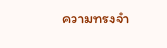ความทรงจำ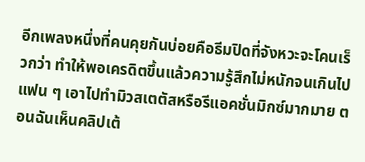อีกเพลงหนึ่งที่คนคุยกันบ่อยคือธีมปิดที่จังหวะจะโคนเร็วกว่า ทำให้พอเครดิตขึ้นแล้วความรู้สึกไม่หนักจนเกินไป แฟน ๆ เอาไปทำมิวสเตตัสหรือรีแอคชั่นมิกซ์มากมาย ตอนฉันเห็นคลิปเต้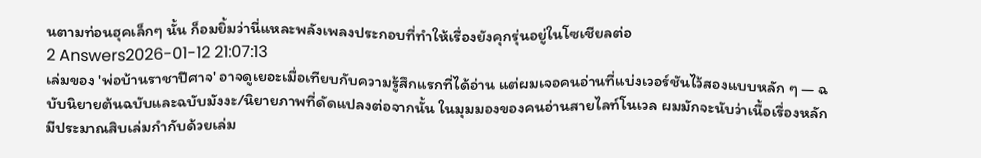นตามท่อนฮุคเล็กๆ นั้น ก็อมยิ้มว่านี่แหละพลังเพลงประกอบที่ทำให้เรื่องยังคุกรุ่นอยู่ในโซเชียลต่อ
2 Answers2026-01-12 21:07:13
เล่มของ 'พ่อบ้านราชาปีศาจ' อาจดูเยอะเมื่อเทียบกับความรู้สึกแรกที่ได้อ่าน แต่ผมเจอคนอ่านที่แบ่งเวอร์ชันไว้สองแบบหลัก ๆ — ฉบับนิยายต้นฉบับและฉบับมังงะ/นิยายภาพที่ดัดแปลงต่อจากนั้น ในมุมมองของคนอ่านสายไลท์โนเวล ผมมักจะนับว่าเนื้อเรื่องหลักมีประมาณสิบเล่มกำกับด้วยเล่ม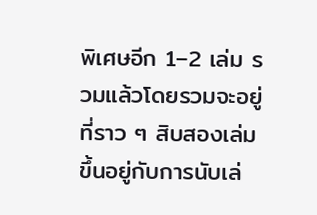พิเศษอีก 1–2 เล่ม รวมแล้วโดยรวมจะอยู่ที่ราว ๆ สิบสองเล่ม ขึ้นอยู่กับการนับเล่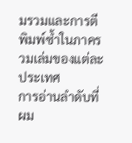มรวมและการตีพิมพ์ซ้ำในภาครวมเล่มของแต่ละประเทศ
การอ่านลำดับที่ผม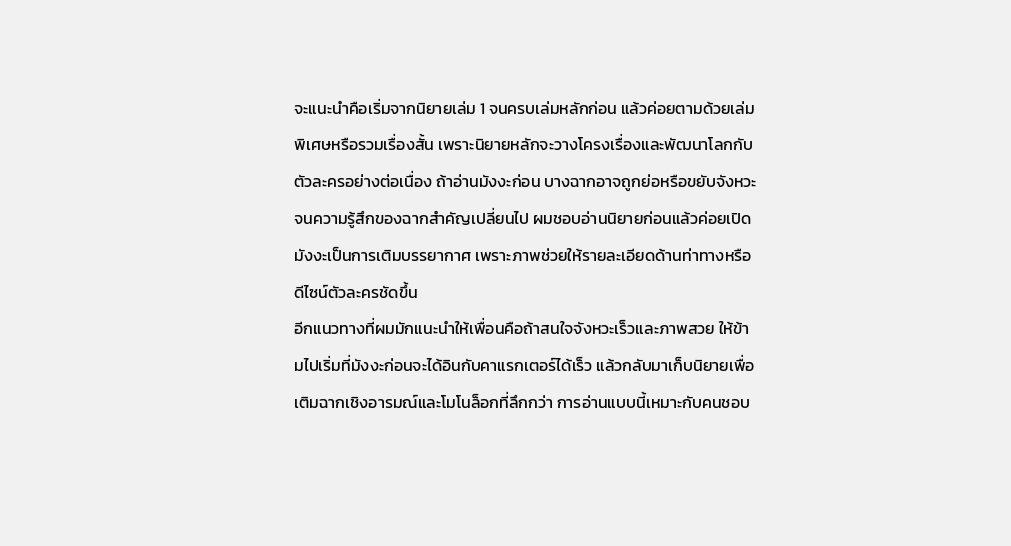จะแนะนำคือเริ่มจากนิยายเล่ม 1 จนครบเล่มหลักก่อน แล้วค่อยตามด้วยเล่มพิเศษหรือรวมเรื่องสั้น เพราะนิยายหลักจะวางโครงเรื่องและพัฒนาโลกกับตัวละครอย่างต่อเนื่อง ถ้าอ่านมังงะก่อน บางฉากอาจถูกย่อหรือขยับจังหวะจนความรู้สึกของฉากสำคัญเปลี่ยนไป ผมชอบอ่านนิยายก่อนแล้วค่อยเปิดมังงะเป็นการเติมบรรยากาศ เพราะภาพช่วยให้รายละเอียดด้านท่าทางหรือดีไซน์ตัวละครชัดขึ้น
อีกแนวทางที่ผมมักแนะนำให้เพื่อนคือถ้าสนใจจังหวะเร็วและภาพสวย ให้ข้ามไปเริ่มที่มังงะก่อนจะได้อินกับคาแรกเตอร์ได้เร็ว แล้วกลับมาเก็บนิยายเพื่อเติมฉากเชิงอารมณ์และโมโนล็อกที่ลึกกว่า การอ่านแบบนี้เหมาะกับคนชอบ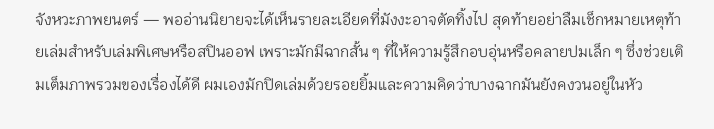จังหวะภาพยนตร์ — พออ่านนิยายจะได้เห็นรายละเอียดที่มังงะอาจตัดทิ้งไป สุดท้ายอย่าลืมเช็กหมายเหตุท้ายเล่มสำหรับเล่มพิเศษหรือสปินออฟ เพราะมักมีฉากสั้น ๆ ที่ให้ความรู้สึกอบอุ่นหรือคลายปมเล็ก ๆ ซึ่งช่วยเติมเต็มภาพรวมของเรื่องได้ดี ผมเองมักปิดเล่มด้วยรอยยิ้มและความคิดว่าบางฉากมันยังคงวนอยู่ในหัว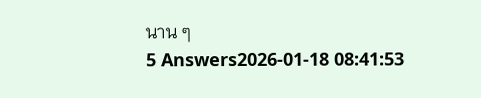นาน ๆ
5 Answers2026-01-18 08:41:53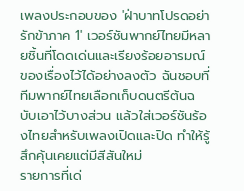เพลงประกอบของ 'ฝ่าบาทโปรดอย่ารักข้าภาค 1' เวอร์ชันพากย์ไทยมีหลายชิ้นที่โดดเด่นและเรียงร้อยอารมณ์ของเรื่องไว้ได้อย่างลงตัว ฉันชอบที่ทีมพากย์ไทยเลือกเก็บดนตรีต้นฉบับเอาไว้บางส่วน แล้วใส่เวอร์ชันร้องไทยสำหรับเพลงเปิดและปิด ทำให้รู้สึกคุ้นเคยแต่มีสีสันใหม่
รายการที่เด่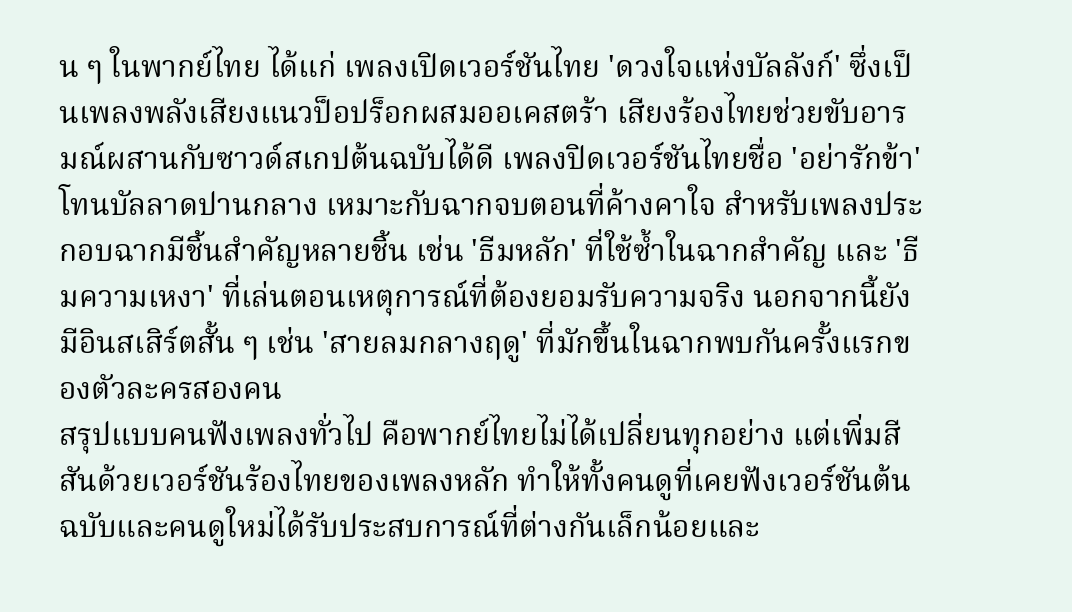น ๆ ในพากย์ไทย ได้แก่ เพลงเปิดเวอร์ชันไทย 'ดวงใจแห่งบัลลังก์' ซึ่งเป็นเพลงพลังเสียงแนวป็อปร็อกผสมออเคสตร้า เสียงร้องไทยช่วยขับอารมณ์ผสานกับซาวด์สเกปต้นฉบับได้ดี เพลงปิดเวอร์ชันไทยชื่อ 'อย่ารักข้า' โทนบัลลาดปานกลาง เหมาะกับฉากจบตอนที่ค้างคาใจ สำหรับเพลงประกอบฉากมีชิ้นสำคัญหลายชิ้น เช่น 'ธีมหลัก' ที่ใช้ซ้ำในฉากสำคัญ และ 'ธีมความเหงา' ที่เล่นตอนเหตุการณ์ที่ต้องยอมรับความจริง นอกจากนี้ยังมีอินสเสิร์ตสั้น ๆ เช่น 'สายลมกลางฤดู' ที่มักขึ้นในฉากพบกันครั้งแรกของตัวละครสองคน
สรุปแบบคนฟังเพลงทั่วไป คือพากย์ไทยไม่ได้เปลี่ยนทุกอย่าง แต่เพิ่มสีสันด้วยเวอร์ชันร้องไทยของเพลงหลัก ทำให้ทั้งคนดูที่เคยฟังเวอร์ชันต้นฉบับและคนดูใหม่ได้รับประสบการณ์ที่ต่างกันเล็กน้อยและ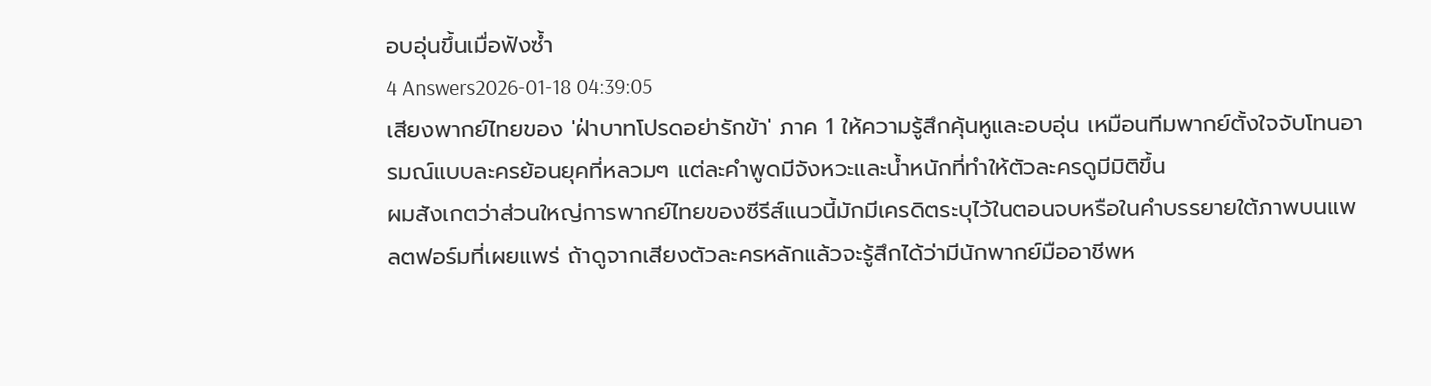อบอุ่นขึ้นเมื่อฟังซ้ำ
4 Answers2026-01-18 04:39:05
เสียงพากย์ไทยของ 'ฝ่าบาทโปรดอย่ารักข้า' ภาค 1 ให้ความรู้สึกคุ้นหูและอบอุ่น เหมือนทีมพากย์ตั้งใจจับโทนอารมณ์แบบละครย้อนยุคที่หลวมๆ แต่ละคำพูดมีจังหวะและน้ำหนักที่ทำให้ตัวละครดูมีมิติขึ้น
ผมสังเกตว่าส่วนใหญ่การพากย์ไทยของซีรีส์แนวนี้มักมีเครดิตระบุไว้ในตอนจบหรือในคำบรรยายใต้ภาพบนแพลตฟอร์มที่เผยแพร่ ถ้าดูจากเสียงตัวละครหลักแล้วจะรู้สึกได้ว่ามีนักพากย์มืออาชีพห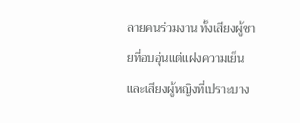ลายคนร่วมงาน ทั้งเสียงผู้ชายที่อบอุ่นแต่แฝงความเย็น และเสียงผู้หญิงที่เปราะบาง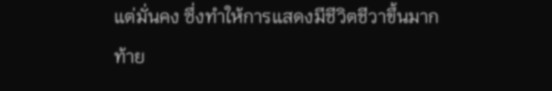แต่มั่นคง ซึ่งทำให้การแสดงมีชีวิตชีวาขึ้นมาก
ท้าย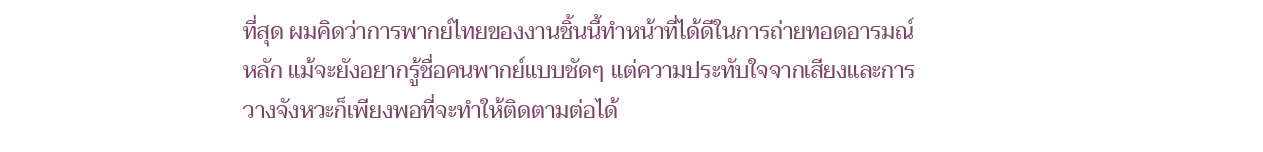ที่สุด ผมคิดว่าการพากย์ไทยของงานชิ้นนี้ทำหน้าที่ได้ดีในการถ่ายทอดอารมณ์หลัก แม้จะยังอยากรู้ชื่อคนพากย์แบบชัดๆ แต่ความประทับใจจากเสียงและการวางจังหวะก็เพียงพอที่จะทำให้ติดตามต่อได้